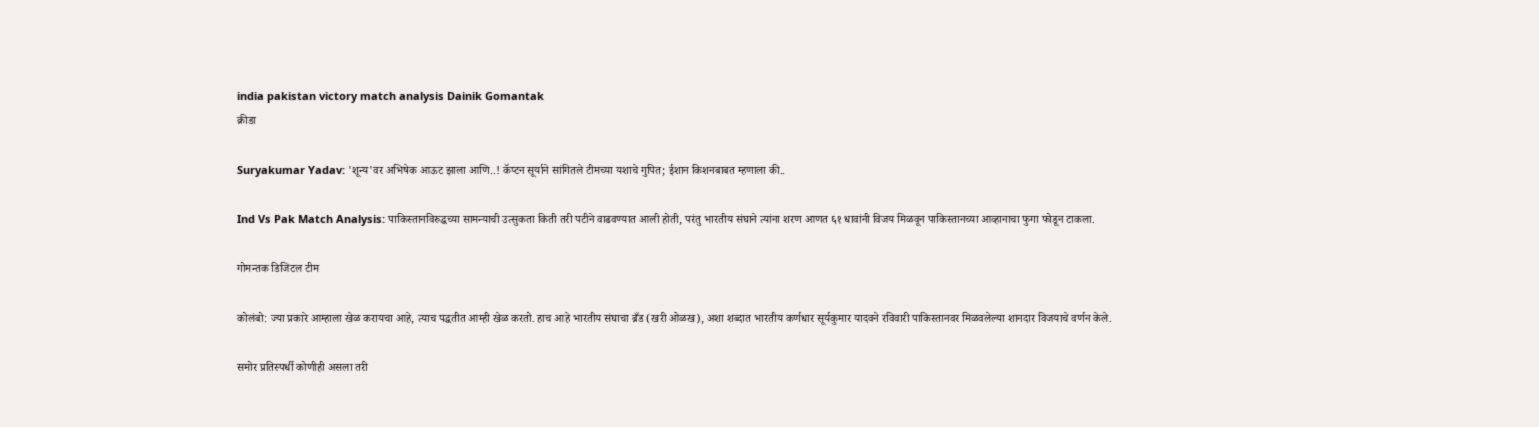india pakistan victory match analysis Dainik Gomantak
क्रीडा

Suryakumar Yadav: 'शून्य'वर अभिषेक आऊट झाला आणि..! कॅप्टन सूर्याने सांगितले टीमच्या यशाचे गुपित; ईशान किशनबाबत म्हणाला की..

Ind Vs Pak Match Analysis: पाकिस्तानविरुद्धच्या सामन्याची उत्सुकता किती तरी पटीने वाढवण्यात आली होती, परंतु भारतीय संघाने त्यांना शरण आणत ६१ धावांनी विजय मिळवून पाकिस्तानच्या आव्हानाचा फुगा फोडून टाकला.

गोमन्तक डिजिटल टीम

कोलंबो: ज्या प्रकारे आम्हाला खेळ करायचा आहे, त्याच पद्धतीत आम्ही खेळ करतो. हाच आहे भारतीय संघाचा ब्रँड (खरी ओळख), अशा शब्दात भारतीय कर्णधार सूर्यकुमार यादवने रविवारी पाकिस्तानवर मिळवलेल्या शानदार विजयाचे वर्णन केले.

समोर प्रतिस्पर्धी कोणीही असला तरी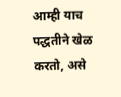आम्ही याच पद्धतीने खेळ करतो, असे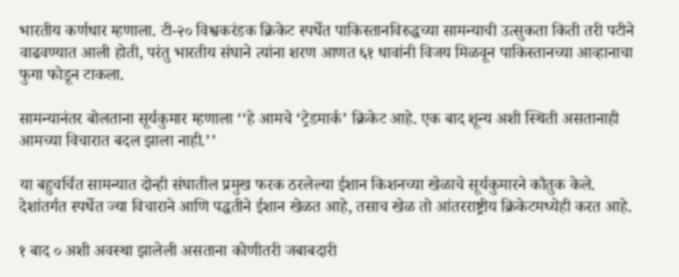भारतीय कर्णधार म्हणाला. टी-२० विश्वकरंडक क्रिकेट स्पर्धेत पाकिस्तानविरुद्धच्या सामन्याची उत्सुकता किती तरी पटीने वाढवण्यात आली होती, परंतु भारतीय संघाने त्यांना शरण आणत ६१ धावांनी विजय मिळवून पाकिस्तानच्या आव्हानाचा फुगा फोडून टाकला.

सामन्यानंतर बोलताना सूर्यकुमार म्हणाला ‘‘हे आमचे ‘ट्रेडमार्क’ क्रिकेट आहे. एक बाद शून्य अशी स्थिती असतानाही आमच्या विचारात बदल झाला नाही.’’

या बहुचर्चित सामन्यात दोन्ही संघातील प्रमुख फरक ठरलेल्या ईशान किशनच्या खेळाचे सूर्यकुमारने कौतुक केले. देशांतर्गत स्पर्धेत ज्या विचाराने आणि पद्धतीने ईशान खेळत आहे, तसाच खेळ तो आंतरराष्ट्रीय क्रिकेटमध्येही करत आहे.

१ बाद ० अशी अवस्था झालेली असताना कोणीतरी जबाबदारी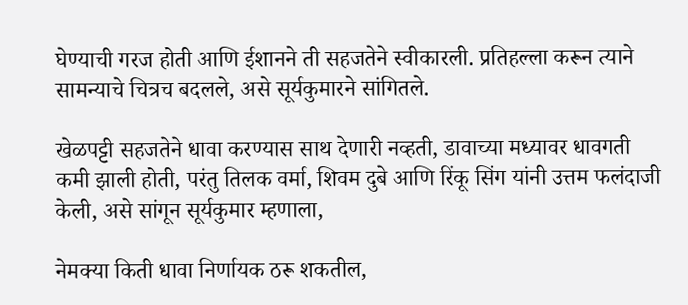घेण्याची गरज होती आणि ईशानने ती सहजतेने स्वीकारली. प्रतिहल्ला करून त्याने सामन्याचे चित्रच बदलले, असे सूर्यकुमारने सांगितले.

खेळपट्टी सहजतेने धावा करण्यास साथ देणारी नव्हती, डावाच्या मध्यावर धावगती कमी झाली होती, परंतु तिलक वर्मा, शिवम दुबे आणि रिंकू सिंग यांनी उत्तम फलंदाजी केली, असे सांगून सूर्यकुमार म्हणाला,

नेमक्या किती धावा निर्णायक ठरू शकतील,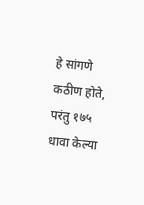हे सांगणे कठीण होते, परंतु १७५ धावा केल्या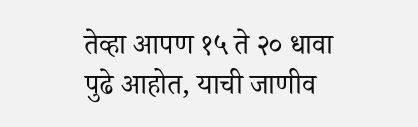तेव्हा आपण १५ ते २० धावा पुढे आहोत, याची जाणीव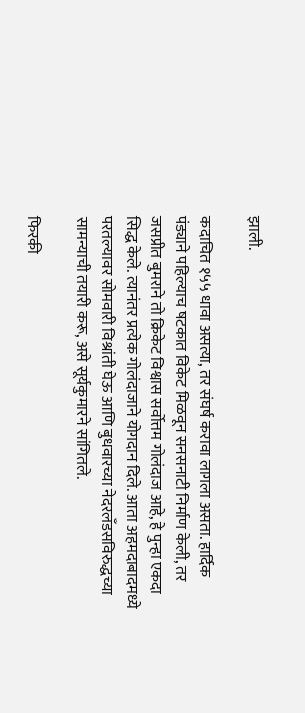झाली.

कदाचित १५५ धावा असत्या, तर संघर्ष करावा लागला असता. हार्दिक पंड्याने पहिल्याच षटकात विकेट मिळवून सनसनाटी निर्माण केली, तर जसप्रीत बुमराने तो क्रिकेट विश्वास सर्वोत्तम गोलंदाज आहे, हे पुन्हा एकदा सिद्ध केले. त्यानंतर प्रत्येक गोलंदाजाने योगदान दिले. आता अहमदाबादमध्ये परतल्यावर सोमवारी विश्रांती घेऊ आणि बुधवारच्या नेदरलँडसविरुद्धच्या सामन्याची तयारी करू, असे सूर्यकुमारने सांगितले.

फिरकी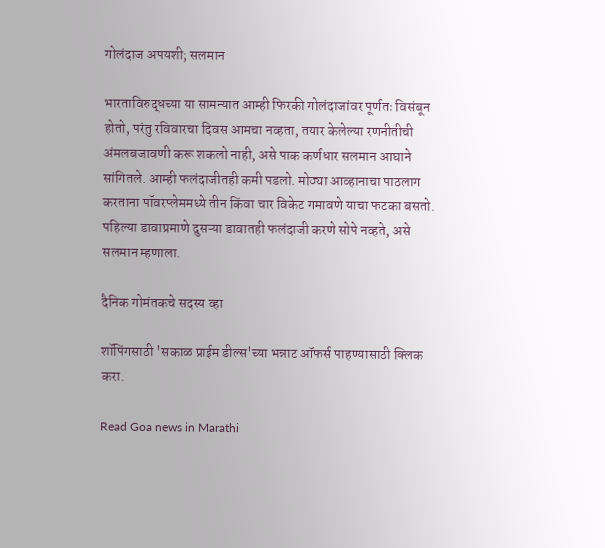गोलंदाज अपयशी; सलमान

भारताविरुद्धच्या या सामन्यात आम्ही फिरकी गोलंदाजांवर पूर्णतः विसंबून होतो, परंतु रविवारचा दिवस आमचा नव्हता, तयार केलेल्या रणनीतीची अंमलबजावणी करू शकलो नाही, असे पाक कर्णधार सलमान आघाने सांगितले. आम्ही फलंदाजीतही कमी पडलो. मोठ्या आव्हानाचा पाठलाग करताना पॉवरप्लेममध्ये तीन किंवा चार विकेट गमावणे याचा फटका बसतो. पहिल्या डावाप्रमाणे दुसऱ्या डावातही फलंदाजी करणे सोपे नव्हते, असे सलमान म्हणाला.

दैनिक गोमंतकचे सदस्य व्हा

शॉपिंगसाठी 'सकाळ प्राईम डील्स'च्या भन्नाट ऑफर्स पाहण्यासाठी क्लिक करा.

Read Goa news in Marathi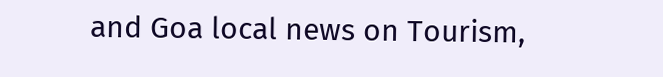and Goa local news on Tourism,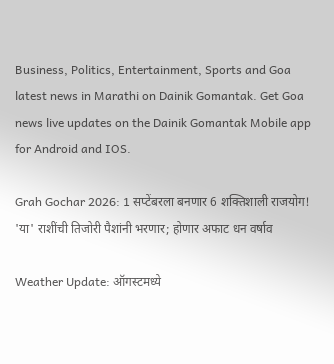Business, Politics, Entertainment, Sports and Goa latest news in Marathi on Dainik Gomantak. Get Goa news live updates on the Dainik Gomantak Mobile app for Android and IOS.

Grah Gochar 2026: 1 सप्टेंबरला बनणार 6 शक्तिशाली राजयोग! 'या' राशींची तिजोरी पैशांनी भरणार; होणार अफाट धन वर्षाव

Weather Update: ऑगस्टमध्ये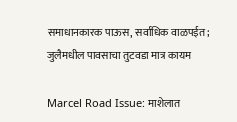समाधानकारक पाऊस, सर्वाधिक वाळपईत; जुलैमधील पावसाचा तुटवडा मात्र कायम

Marcel Road Issue: माशेलात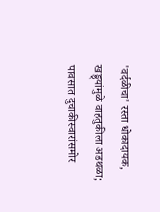'वर्दळीचा' रस्ता धोकादायक, खड्ड्यांमुळे वाहतुकीला अडथळा; पावसात दुचाकीस्वारांसमोर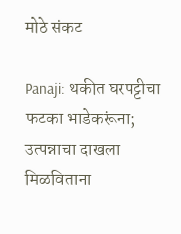मोठे संकट

Panaji: थकीत घरपट्टीचा फटका भाडेकरूंना; उत्पन्नाचा दाखला मिळविताना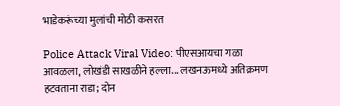भाडेकरूंच्या मुलांची मोठी कसरत

Police Attack Viral Video: पीएसआयचा गळा आवळला, लोखंडी साखळीने हल्ला... लखनऊमध्ये अतिक्रमण हटवताना राडा; दोन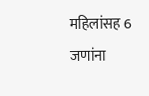महिलांसह 6 जणांना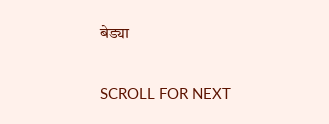बेड्या

SCROLL FOR NEXT